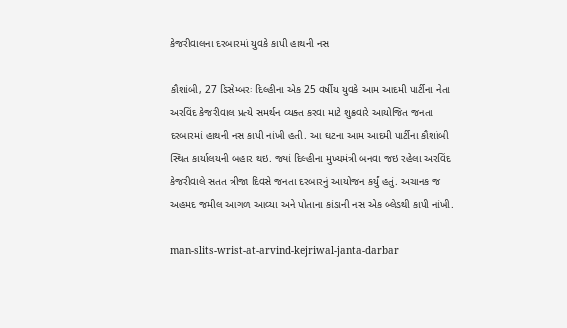કેજરીવાલના દરબારમાં યુવકે કાપી હાથની નસ

કૌશાંબી, 27 ડિસેમ્બરઃ દિલ્હીના એક 25 વર્ષીય યુવકે આમ આદમી પાર્ટીના નેતા અરવિંદ કેજરીવાલ પ્રત્યે સમર્થન વ્યક્ત કરવા માટે શુક્રવારે આયોજિત જનતા દરબારમાં હાથની નસ કાપી નાંખી હતી. આ ઘટના આમ આદમી પાર્ટીના કૌશાંબી સ્થિત કાર્યાલયની બહાર થઇ. જ્યાં દિલ્હીના મુખ્યમંત્રી બનવા જઇ રહેલા અરવિંદ કેજરીવાલે સતત ત્રીજા દિવસે જનતા દરબારનું આયોજન કર્યું હતું. અચાનક જ અહમદ જમીલ આગળ આવ્યા અને પોતાના કાંડાની નસ એક બ્લેડથી કાપી નાંખી.

man-slits-wrist-at-arvind-kejriwal-janta-darbar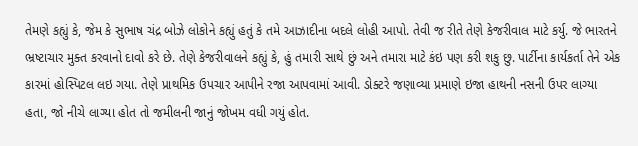તેમણે કહ્યું કે, જેમ કે સુભાષ ચંદ્ર બોઝે લોકોને કહ્યું હતું કે તમે આઝાદીના બદલે લોહી આપો. તેવી જ રીતે તેણે કેજરીવાલ માટે કર્યુ. જે ભારતને ભ્રષ્ટાચાર મુક્ત કરવાનો દાવો કરે છે. તેણે કેજરીવાલને કહ્યું કે, હું તમારી સાથે છું અને તમારા માટે કંઇ પણ કરી શકુ છુ. પાર્ટીના કાર્યકર્તા તેને એક કારમાં હોસ્પિટલ લઇ ગયા. તેણે પ્રાથમિક ઉપચાર આપીને રજા આપવામાં આવી. ડોક્ટરે જણાવ્યા પ્રમાણે ઇજા હાથની નસની ઉપર લાગ્યા હતા, જો નીચે લાગ્યા હોત તો જમીલની જાનું જોખમ વધી ગયું હોત.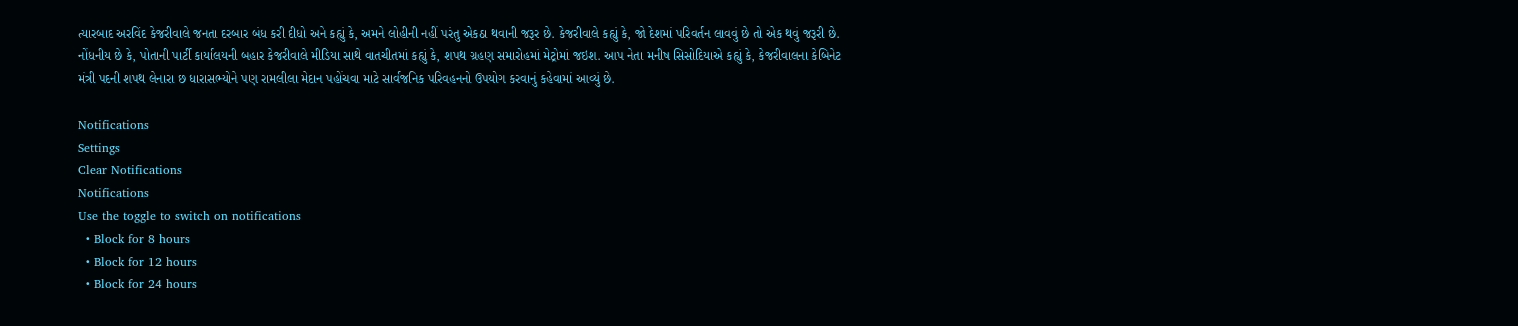ત્યારબાદ અરવિંદ કેજરીવાલે જનતા દરબાર બંધ કરી દીધો અને કહ્યું કે, અમને લોહીની નહીં પરંતુ એકઠા થવાની જરૂર છે. કેજરીવાલે કહ્યું કે, જો દેશમાં પરિવર્તન લાવવું છે તો એક થવું જરૂરી છે. નોંધનીય છે કે, પોતાની પાર્ટી કાર્યાલયની બહાર કેજરીવાલે મીડિયા સાથે વાતચીતમાં કહ્યું કે, શપથ ગ્રહણ સમારોહમાં મેટ્રોમાં જઇશ. આપ નેતા મનીષ સિસોદિયાએ કહ્યું કે, કેજરીવાલના કેબિનેટ મંત્રી પદની શપથ લેનારા છ ધારાસભ્યોને પણ રામલીલા મેદાન પહોંચવા માટે સાર્વજનિક પરિવહનનો ઉપયોગ કરવાનું કહેવામાં આવ્યું છે.

Notifications
Settings
Clear Notifications
Notifications
Use the toggle to switch on notifications
  • Block for 8 hours
  • Block for 12 hours
  • Block for 24 hours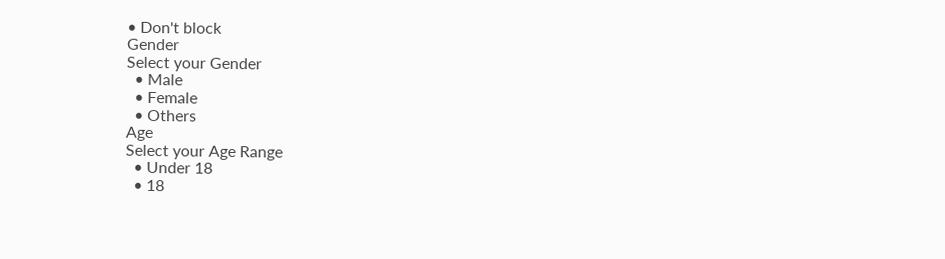• Don't block
Gender
Select your Gender
  • Male
  • Female
  • Others
Age
Select your Age Range
  • Under 18
  • 18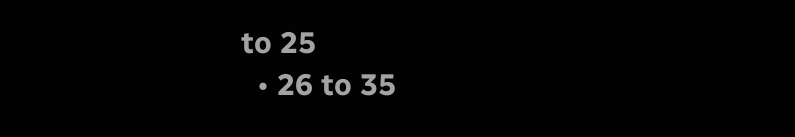to 25
  • 26 to 35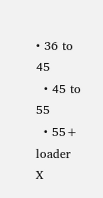• 36 to 45
  • 45 to 55
  • 55+
loader
X